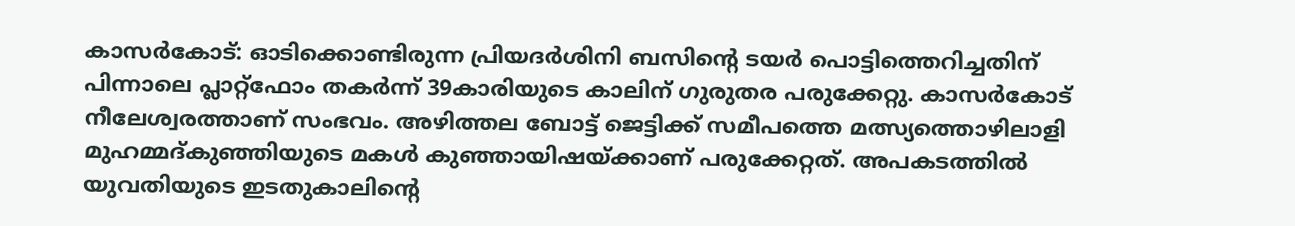കാസർകോട്: ഓടിക്കൊണ്ടിരുന്ന പ്രിയദർശിനി ബസിന്റെ ടയർ പൊട്ടിത്തെറിച്ചതിന് പിന്നാലെ പ്ലാറ്റ്ഫോം തകർന്ന് 39കാരിയുടെ കാലിന് ഗുരുതര പരുക്കേറ്റു. കാസർകോട് നീലേശ്വരത്താണ് സംഭവം. അഴിത്തല ബോട്ട് ജെട്ടിക്ക് സമീപത്തെ മത്സ്യത്തൊഴിലാളി മുഹമ്മദ്കുഞ്ഞിയുടെ മകൾ കുഞ്ഞായിഷയ്ക്കാണ് പരുക്കേറ്റത്. അപകടത്തിൽ യുവതിയുടെ ഇടതുകാലിന്റെ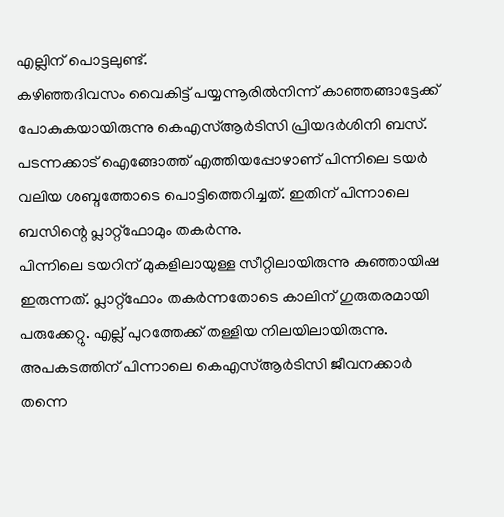എല്ലിന് പൊട്ടലുണ്ട്.
കഴിഞ്ഞദിവസം വൈകിട്ട് പയ്യന്നൂരിൽനിന്ന് കാഞ്ഞങ്ങാട്ടേക്ക് പോകുകയായിരുന്നു കെഎസ്ആർടിസി പ്രിയദർശിനി ബസ്. പടന്നക്കാട് ഐങ്ങോത്ത് എത്തിയപ്പോഴാണ് പിന്നിലെ ടയർ വലിയ ശബ്ദത്തോടെ പൊട്ടിത്തെറിച്ചത്. ഇതിന് പിന്നാലെ ബസിന്റെ പ്ലാറ്റ്ഫോമും തകർന്നു.
പിന്നിലെ ടയറിന് മുകളിലായുള്ള സീറ്റിലായിരുന്നു കുഞ്ഞായിഷ ഇരുന്നത്. പ്ലാറ്റ്ഫോം തകർന്നതോടെ കാലിന് ഗുരുതരമായി പരുക്കേറ്റു. എല്ല് പുറത്തേക്ക് തള്ളിയ നിലയിലായിരുന്നു. അപകടത്തിന് പിന്നാലെ കെഎസ്ആർടിസി ജീവനക്കാർ തന്നെ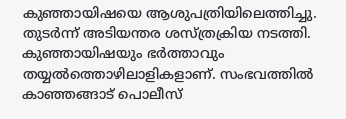കുഞ്ഞായിഷയെ ആശുപത്രിയിലെത്തിച്ചു.
തുടർന്ന് അടിയന്തര ശസ്ത്രക്രിയ നടത്തി. കുഞ്ഞായിഷയും ഭർത്താവും തയ്യൽത്തൊഴിലാളികളാണ്. സംഭവത്തിൽ കാഞ്ഞങ്ങാട് പൊലീസ്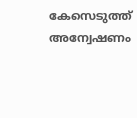കേസെടുത്ത് അന്വേഷണം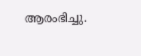ആരംഭിച്ചു.